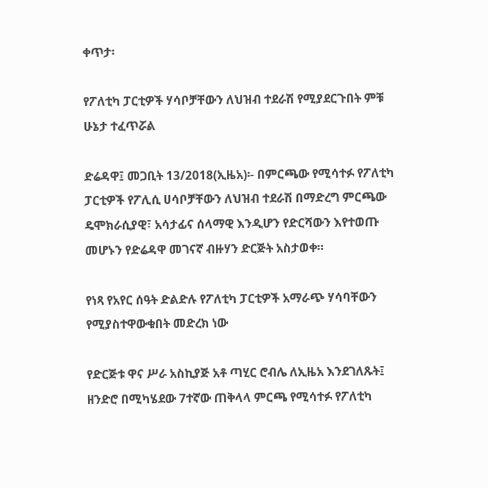ቀጥታ፡

የፖለቲካ ፓርቲዎች ሃሳቦቻቸውን ለህዝብ ተደራሽ የሚያደርጉበት ምቹ ሁኔታ ተፈጥሯል

ድሬዳዋ፤ መጋቢት 13/2018(ኢዜአ)፡- በምርጫው የሚሳተፉ የፖለቲካ ፓርቲዎች የፖሊሲ ሀሳቦቻቸውን ለህዝብ ተደራሽ በማድረግ ምርጫው ዴሞክራሲያዊ፣ አሳታፊና ሰላማዊ እንዲሆን የድርሻውን እየተወጡ መሆኑን የድሬዳዋ መገናኛ ብዙሃን ድርጅት አስታወቀ።

የነጻ የአየር ሰዓት ድልድሉ የፖለቲካ ፓርቲዎች አማራጭ ሃሳባቸውን የሚያስተዋውቁበት መድረክ ነው

የድርጅቱ ዋና ሥራ አስኪያጅ አቶ ጣሂር ሮብሌ ለኢዜአ እንደገለጹት፤ ዘንድሮ በሚካሄደው 7ተኛው ጠቅላላ ምርጫ የሚሳተፉ የፖለቲካ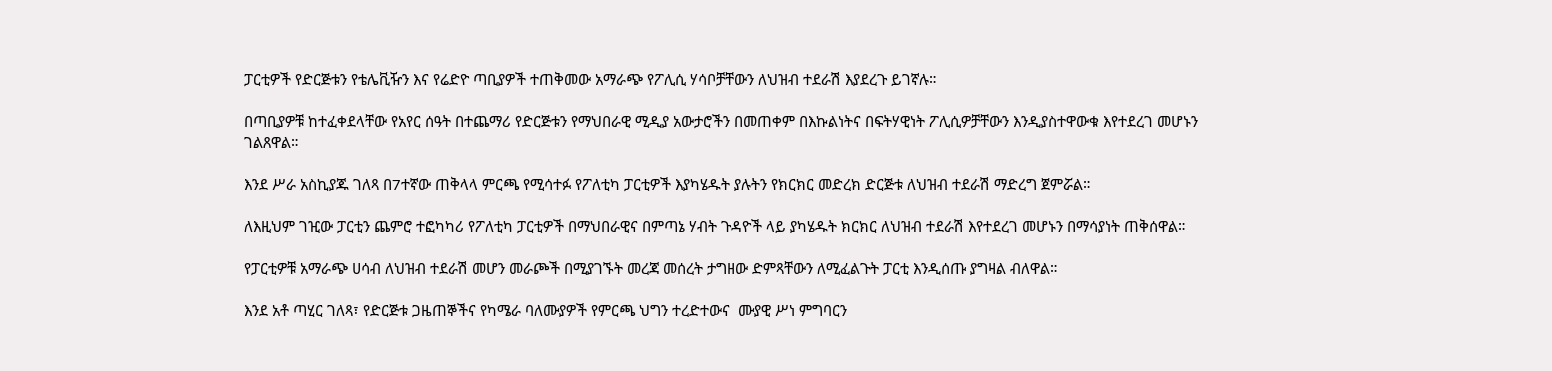ፓርቲዎች የድርጅቱን የቴሌቪዥን እና የሬድዮ ጣቢያዎች ተጠቅመው አማራጭ የፖሊሲ ሃሳቦቻቸውን ለህዝብ ተደራሽ እያደረጉ ይገኛሉ።

በጣቢያዎቹ ከተፈቀደላቸው የአየር ሰዓት በተጨማሪ የድርጅቱን የማህበራዊ ሚዲያ አውታሮችን በመጠቀም በእኩልነትና በፍትሃዊነት ፖሊሲዎቻቸውን እንዲያስተዋውቁ እየተደረገ መሆኑን ገልጸዋል።

እንደ ሥራ አስኪያጁ ገለጻ በ7ተኛው ጠቅላላ ምርጫ የሚሳተፉ የፖለቲካ ፓርቲዎች እያካሄዱት ያሉትን የክርክር መድረክ ድርጅቱ ለህዝብ ተደራሽ ማድረግ ጀምሯል።

ለእዚህም ገዢው ፓርቲን ጨምሮ ተፎካካሪ የፖለቲካ ፓርቲዎች በማህበራዊና በምጣኔ ሃብት ጉዳዮች ላይ ያካሄዱት ክርክር ለህዝብ ተደራሽ እየተደረገ መሆኑን በማሳያነት ጠቅሰዋል።

የፓርቲዎቹ አማራጭ ሀሳብ ለህዝብ ተደራሽ መሆን መራጮች በሚያገኙት መረጃ መሰረት ታግዘው ድምጻቸውን ለሚፈልጉት ፓርቲ እንዲሰጡ ያግዛል ብለዋል።

እንደ አቶ ጣሂር ገለጻ፣ የድርጅቱ ጋዜጠኞችና የካሜራ ባለሙያዎች የምርጫ ህግን ተረድተውና  ሙያዊ ሥነ ምግባርን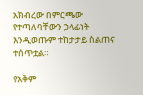አክብረው በምርጫው የተጣለባቸውን ኃላፊነት እንዲወጡም ተከታታይ ስልጠና ተሰጥቷል።

የአቅም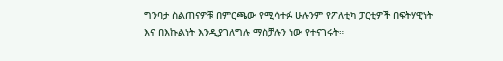ግንባታ ስልጠናዎቹ በምርጫው የሚሳተፉ ሁሉንም የፖለቲካ ፓርቲዎች በፍትሃዊነት እና በእኩልነት እንዲያገለግሉ ማስቻሉን ነው የተናገሩት።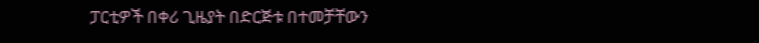ፓርቲዎች በቀሪ ጊዜያት በድርጅቱ በተመቻቸውን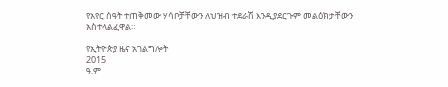የአየር ሰዓት ተጠቅመው ሃሳቦቻቸውን ለህዝብ ተደራሽ እንዲያደርጉም መልዕክታቸውን አስተላልፈዋል።

የኢትዮጵያ ዜና አገልግሎት
2015
ዓ.ም